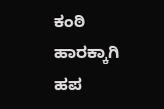ಕಂಠಿ ಹಾರಕ್ಕಾಗಿ ಹಪ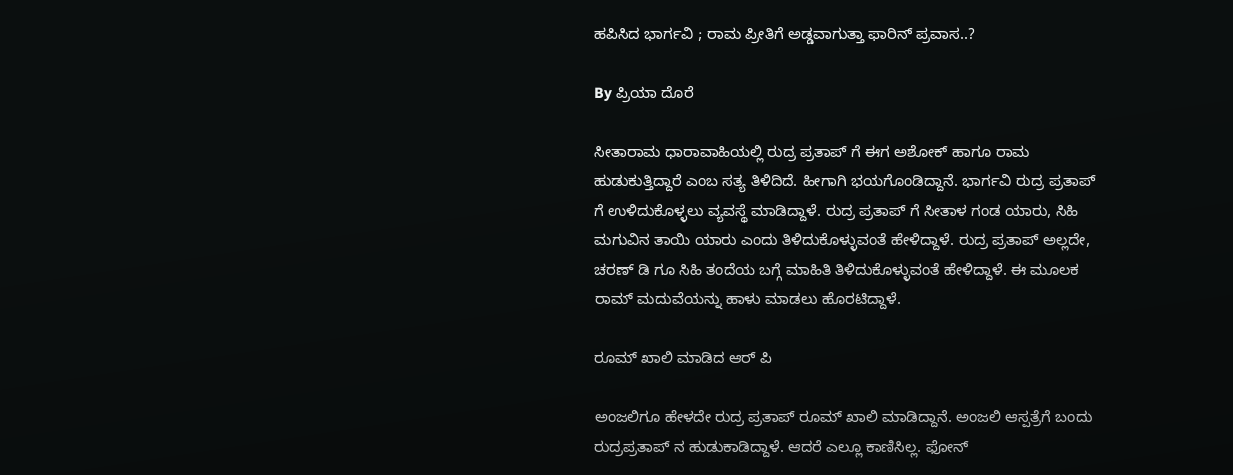ಹಪಿಸಿದ ಭಾರ್ಗವಿ ; ರಾಮ ಪ್ರೀತಿಗೆ ಅಡ್ಡವಾಗುತ್ತಾ ಫಾರಿನ್ ಪ್ರವಾಸ..?

By ಪ್ರಿಯಾ ದೊರೆ

ಸೀತಾರಾಮ ಧಾರಾವಾಹಿಯಲ್ಲಿ ರುದ್ರ ಪ್ರತಾಪ್ ಗೆ ಈಗ ಅಶೋಕ್ ಹಾಗೂ ರಾಮ ಹುಡುಕುತ್ತಿದ್ದಾರೆ ಎಂಬ ಸತ್ಯ ತಿಳಿದಿದೆ. ಹೀಗಾಗಿ ಭಯಗೊಂಡಿದ್ದಾನೆ. ಭಾರ್ಗವಿ ರುದ್ರ ಪ್ರತಾಪ್ ಗೆ ಉಳಿದುಕೊಳ್ಳಲು ವ್ಯವಸ್ಥೆ ಮಾಡಿದ್ದಾಳೆ. ರುದ್ರ ಪ್ರತಾಪ್ ಗೆ ಸೀತಾಳ ಗಂಡ ಯಾರು, ಸಿಹಿ ಮಗುವಿನ ತಾಯಿ ಯಾರು ಎಂದು ತಿಳಿದುಕೊಳ್ಳುವಂತೆ ಹೇಳಿದ್ದಾಳೆ. ರುದ್ರ ಪ್ರತಾಪ್ ಅಲ್ಲದೇ, ಚರಣ್ ಡಿ ಗೂ ಸಿಹಿ ತಂದೆಯ ಬಗ್ಗೆ ಮಾಹಿತಿ ತಿಳಿದುಕೊಳ್ಳುವಂತೆ ಹೇಳಿದ್ದಾಳೆ. ಈ ಮೂಲಕ ರಾಮ್ ಮದುವೆಯನ್ನು ಹಾಳು ಮಾಡಲು ಹೊರಟಿದ್ದಾಳೆ.

ರೂಮ್ ಖಾಲಿ ಮಾಡಿದ ಆರ್ ಪಿ

ಅಂಜಲಿಗೂ ಹೇಳದೇ ರುದ್ರ ಪ್ರತಾಪ್ ರೂಮ್ ಖಾಲಿ ಮಾಡಿದ್ದಾನೆ. ಅಂಜಲಿ ಆಸ್ಪತ್ರೆಗೆ ಬಂದು ರುದ್ರಪ್ರತಾಪ್ ನ ಹುಡುಕಾಡಿದ್ದಾಳೆ. ಆದರೆ ಎಲ್ಲೂ ಕಾಣಿಸಿಲ್ಲ. ಫೋನ್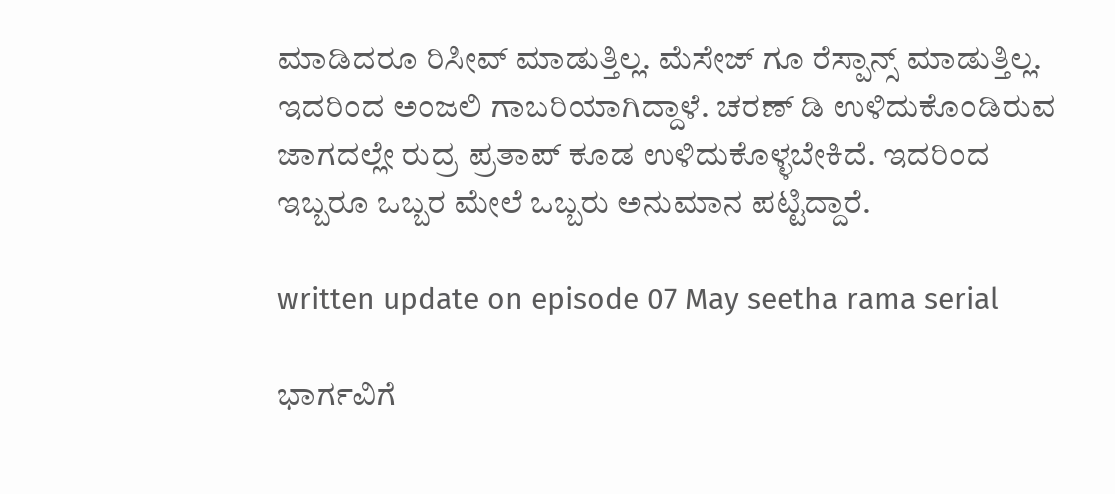ಮಾಡಿದರೂ ರಿಸೀವ್ ಮಾಡುತ್ತಿಲ್ಲ. ಮೆಸೇಜ್ ಗೂ ರೆಸ್ಪಾನ್ಸ್ ಮಾಡುತ್ತಿಲ್ಲ. ಇದರಿಂದ ಅಂಜಲಿ ಗಾಬರಿಯಾಗಿದ್ದಾಳೆ. ಚರಣ್ ಡಿ ಉಳಿದುಕೊಂಡಿರುವ ಜಾಗದಲ್ಲೇ ರುದ್ರ ಪ್ರತಾಪ್ ಕೂಡ ಉಳಿದುಕೊಳ್ಳಬೇಕಿದೆ. ಇದರಿಂದ ಇಬ್ಬರೂ ಒಬ್ಬರ ಮೇಲೆ ಒಬ್ಬರು ಅನುಮಾನ ಪಟ್ಟಿದ್ದಾರೆ.

written update on episode 07 May seetha rama serial

ಭಾರ್ಗವಿಗೆ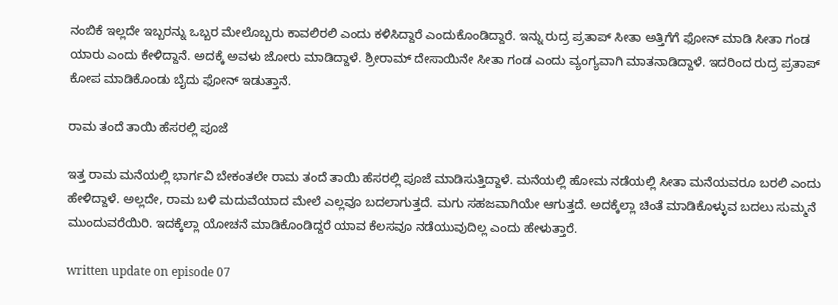ನಂಬಿಕೆ ಇಲ್ಲದೇ ಇಬ್ಬರನ್ನು ಒಬ್ಬರ ಮೇಲೊಬ್ಬರು ಕಾವಲಿರಲಿ ಎಂದು ಕಳಿಸಿದ್ದಾರೆ ಎಂದುಕೊಂಡಿದ್ದಾರೆ. ಇನ್ನು ರುದ್ರ ಪ್ರತಾಪ್ ಸೀತಾ ಅತ್ತಿಗೆಗೆ ಫೋನ್ ಮಾಡಿ ಸೀತಾ ಗಂಡ ಯಾರು ಎಂದು ಕೇಳಿದ್ದಾನೆ. ಅದಕ್ಕೆ ಅವಳು ಜೋರು ಮಾಡಿದ್ದಾಳೆ. ಶ್ರೀರಾಮ್ ದೇಸಾಯಿನೇ ಸೀತಾ ಗಂಡ ಎಂದು ವ್ಯಂಗ್ಯವಾಗಿ ಮಾತನಾಡಿದ್ದಾಳೆ. ಇದರಿಂದ ರುದ್ರ ಪ್ರತಾಪ್ ಕೋಪ ಮಾಡಿಕೊಂಡು ಬೈದು ಫೋನ್ ಇಡುತ್ತಾನೆ.

ರಾಮ ತಂದೆ ತಾಯಿ ಹೆಸರಲ್ಲಿ ಪೂಜೆ

ಇತ್ತ ರಾಮ ಮನೆಯಲ್ಲಿ ಭಾರ್ಗವಿ ಬೇಕಂತಲೇ ರಾಮ ತಂದೆ ತಾಯಿ ಹೆಸರಲ್ಲಿ ಪೂಜೆ ಮಾಡಿಸುತ್ತಿದ್ದಾಳೆ. ಮನೆಯಲ್ಲಿ ಹೋಮ ನಡೆಯಲ್ಲಿ ಸೀತಾ ಮನೆಯವರೂ ಬರಲಿ ಎಂದು ಹೇಳಿದ್ದಾಳೆ. ಅಲ್ಲದೇ, ರಾಮ ಬಳಿ ಮದುವೆಯಾದ ಮೇಲೆ ಎಲ್ಲವೂ ಬದಲಾಗುತ್ತದೆ. ಮಗು ಸಹಜವಾಗಿಯೇ ಆಗುತ್ತದೆ. ಅದಕ್ಕೆಲ್ಲಾ ಚಿಂತೆ ಮಾಡಿಕೊಳ್ಳುವ ಬದಲು ಸುಮ್ಮನೆ ಮುಂದುವರೆಯಿರಿ. ಇದಕ್ಕೆಲ್ಲಾ ಯೋಚನೆ ಮಾಡಿಕೊಂಡಿದ್ದರೆ ಯಾವ ಕೆಲಸವೂ ನಡೆಯುವುದಿಲ್ಲ ಎಂದು ಹೇಳುತ್ತಾರೆ.

written update on episode 07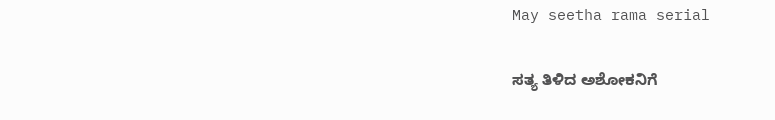May seetha rama serial

ಸತ್ಯ ತಿಳಿದ ಅಶೋಕನಿಗೆ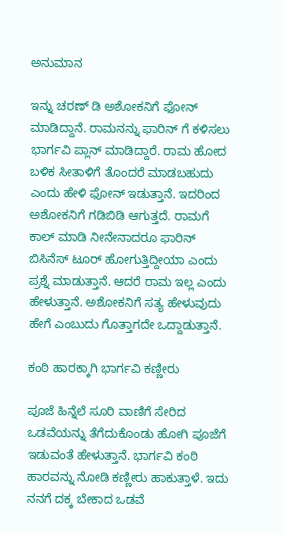ಅನುಮಾನ

ಇನ್ನು ಚರಣ್ ಡಿ ಅಶೋಕನಿಗೆ ಫೋನ್ ಮಾಡಿದ್ದಾನೆ. ರಾಮನನ್ನು ಫಾರಿನ್ ಗೆ ಕಳಿಸಲು ಭಾರ್ಗವಿ ಪ್ಲಾನ್ ಮಾಡಿದ್ದಾರೆ. ರಾಮ ಹೋದ ಬಳಿಕ ಸೀತಾಳಿಗೆ ತೊಂದರೆ ಮಾಡಬಹುದು ಎಂದು ಹೇಳಿ ಫೋನ್ ಇಡುತ್ತಾನೆ. ಇದರಿಂದ ಅಶೋಕನಿಗೆ ಗಡಿಬಿಡಿ ಆಗುತ್ತದೆ. ರಾಮಗೆ ಕಾಲ್ ಮಾಡಿ ನೀನೇನಾದರೂ ಫಾರಿನ್ ಬಿಸಿನೆಸ್ ಟೂರ್ ಹೋಗುತ್ತಿದ್ದೀಯಾ ಎಂದು ಪ್ರಶ್ನೆ ಮಾಡುತ್ತಾನೆ. ಆದರೆ ರಾಮ ಇಲ್ಲ ಎಂದು ಹೇಳುತ್ತಾನೆ. ಅಶೋಕನಿಗೆ ಸತ್ಯ ಹೇಳುವುದು ಹೇಗೆ ಎಂಬುದು ಗೊತ್ತಾಗದೇ ಒದ್ದಾಡುತ್ತಾನೆ.

ಕಂಠಿ ಹಾರಕ್ಕಾಗಿ ಭಾರ್ಗವಿ ಕಣ್ಣೀರು

ಪೂಜೆ ಹಿನ್ನೆಲೆ ಸೂರಿ ವಾಣಿಗೆ ಸೇರಿದ ಒಡವೆಯನ್ನು ತೆಗೆದುಕೊಂಡು ಹೋಗಿ ಪೂಜೆಗೆ ಇಡುವಂತೆ ಹೇಳುತ್ತಾನೆ. ಭಾರ್ಗವಿ ಕಂಠಿ ಹಾರವನ್ನು ನೋಡಿ ಕಣ್ಣೀರು ಹಾಕುತ್ತಾಳೆ. ಇದು ನನಗೆ ದಕ್ಕ ಬೇಕಾದ ಒಡವೆ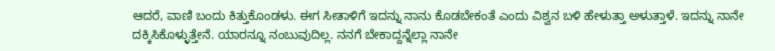ಆದರೆ, ವಾಣಿ ಬಂದು ಕಿತ್ತುಕೊಂಡಳು. ಈಗ ಸೀತಾಳಿಗೆ ಇದನ್ನು ನಾನು ಕೊಡಬೇಕಂತೆ ಎಂದು ವಿಶ್ವನ ಬಳಿ ಹೇಳುತ್ತಾ ಅಳುತ್ತಾಳೆ. ಇದನ್ನು ನಾನೇ ದಕ್ಕಿಸಿಕೊಳ್ಳುತ್ತೇನೆ. ಯಾರನ್ನೂ ನಂಬುವುದಿಲ್ಲ. ನನಗೆ ಬೇಕಾದ್ದನ್ನೆಲ್ಲಾ ನಾನೇ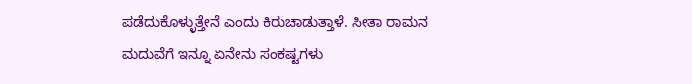ಪಡೆದುಕೊಳ್ಳುತ್ತೇನೆ ಎಂದು ಕಿರುಚಾಡುತ್ತಾಳೆ. ಸೀತಾ ರಾಮನ ಮದುವೆಗೆ ಇನ್ನೂ ಏನೇನು ಸಂಕಷ್ಟಗಳು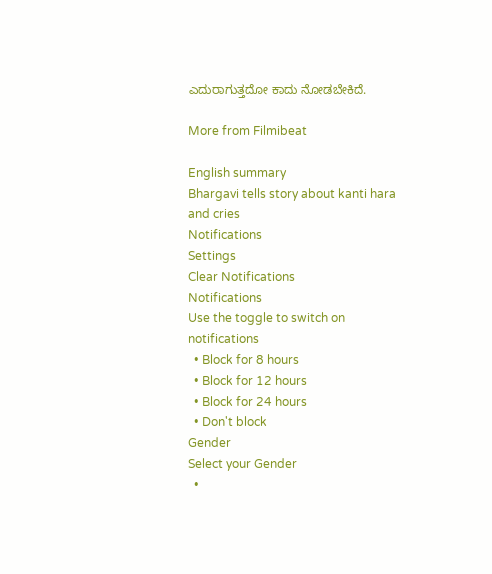ಎದುರಾಗುತ್ತದೋ ಕಾದು ನೋಡಬೇಕಿದೆ.

More from Filmibeat

English summary
Bhargavi tells story about kanti hara and cries
Notifications
Settings
Clear Notifications
Notifications
Use the toggle to switch on notifications
  • Block for 8 hours
  • Block for 12 hours
  • Block for 24 hours
  • Don't block
Gender
Select your Gender
  •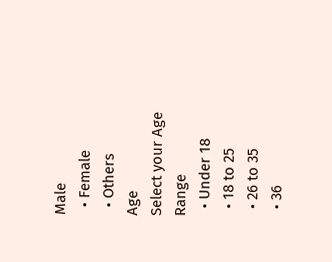Male
  • Female
  • Others
Age
Select your Age Range
  • Under 18
  • 18 to 25
  • 26 to 35
  • 36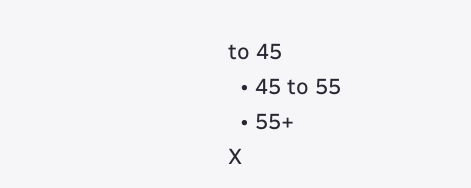to 45
  • 45 to 55
  • 55+
X